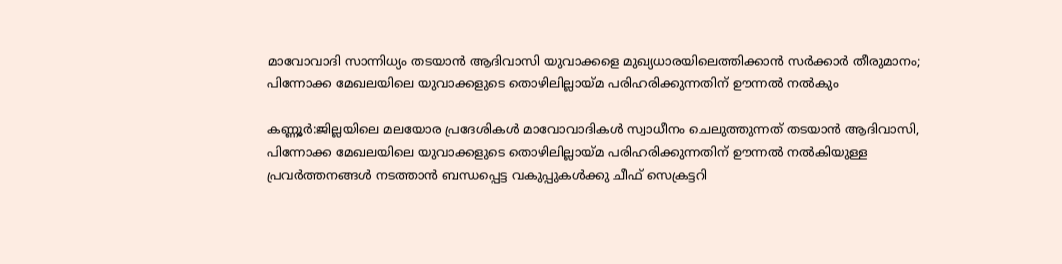മാവോവാദി സാന്നിധ്യം തടയാന്‍ ആദിവാസി യുവാക്കളെ മുഖ്യധാരയിലെത്തിക്കാന്‍ സര്‍ക്കാര്‍ തീരുമാനം; പിന്നോക്ക മേഖലയിലെ യുവാക്കളുടെ തൊഴിലില്ലായ്മ പരിഹരിക്കുന്നതിന് ഊന്നല്‍ നല്‍കും

കണ്ണൂര്‍:ജില്ലയിലെ മലയോര പ്രദേശികള്‍ മാവോവാദികള്‍ സ്വാധീനം ചെലുത്തുന്നത് തടയാന്‍ ആദിവാസി, പിന്നോക്ക മേഖലയിലെ യുവാക്കളുടെ തൊഴിലില്ലായ്മ പരിഹരിക്കുന്നതിന് ഊന്നല്‍ നല്‍കിയുള്ള പ്രവര്‍ത്തനങ്ങള്‍ നടത്താന്‍ ബന്ധപ്പെട്ട വകുപ്പുകള്‍ക്കു ചീഫ് സെക്രട്ടറി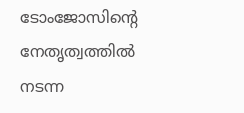ടോംജോസിന്റെ നേതൃത്വത്തില്‍ നടന്ന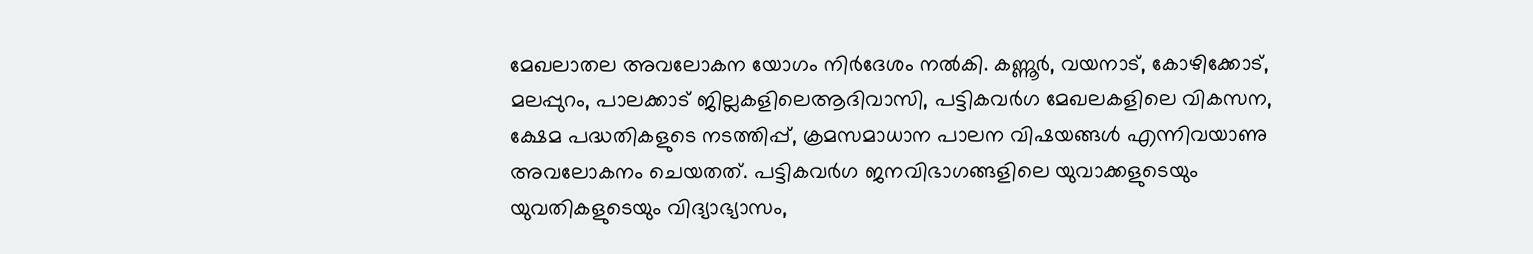മേഖലാതല അവലോകന യോഗം നിര്‍ദേശം നല്‍കി. കണ്ണൂര്‍, വയനാട്, കോഴിക്കോട്, മലപ്പുറം, പാലക്കാട് ജില്ലകളിലെആദിവാസി, പട്ടികവര്‍ഗ മേഖലകളിലെ വികസന, ക്ഷേമ പദ്ധതികളുടെ നടത്തിപ്പ്, ക്രമസമാധാന പാലന വിഷയങ്ങള്‍ എന്നിവയാണു അവലോകനം ചെയതത്. പട്ടികവര്‍ഗ ജനവിഭാഗങ്ങളിലെ യുവാക്കളുടെയും യുവതികളുടെയും വിദ്യാഭ്യാസം,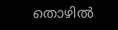തൊഴില്‍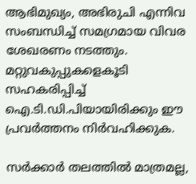ആഭിമുഖ്യം, അഭിരുചി എന്നിവ സംബന്ധിച്ച്‌ സമഗ്രമായ വിവര ശേഖരണം നടത്തും. മറ്റുവകുപ്പുകളെകൂടി സഹകരിപ്പിച്ച്‌ ഐ.ടി.ഡി.പിയായിരിക്കും ഈ പ്രവര്‍ത്തനം നിര്‍വഹിക്കുക.

സര്‍ക്കാര്‍ തലത്തില്‍ മാത്രമല്ല,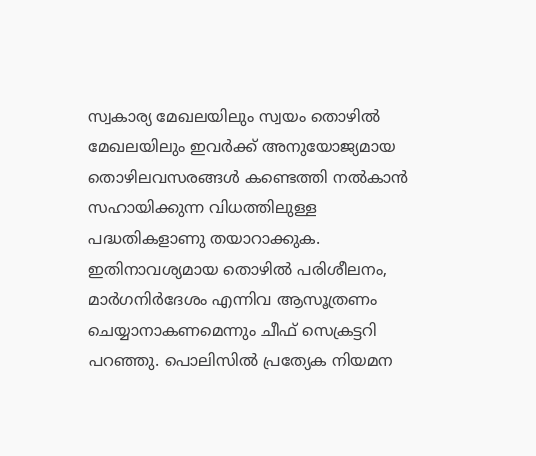സ്വകാര്യ മേഖലയിലും സ്വയം തൊഴില്‍ മേഖലയിലും ഇവര്‍ക്ക് അനുയോജ്യമായ തൊഴിലവസരങ്ങള്‍ കണ്ടെത്തി നല്‍കാന്‍ സഹായിക്കുന്ന വിധത്തിലുള്ള പദ്ധതികളാണു തയാറാക്കുക. ഇതിനാവശ്യമായ തൊഴില്‍ പരിശീലനം, മാര്‍ഗനിര്‍ദേശം എന്നിവ ആസൂത്രണം ചെയ്യാനാകണമെന്നും ചീഫ് സെക്രട്ടറി പറഞ്ഞു. പൊലിസില്‍ പ്രത്യേക നിയമന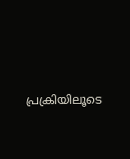പ്രക്രിയിലൂടെ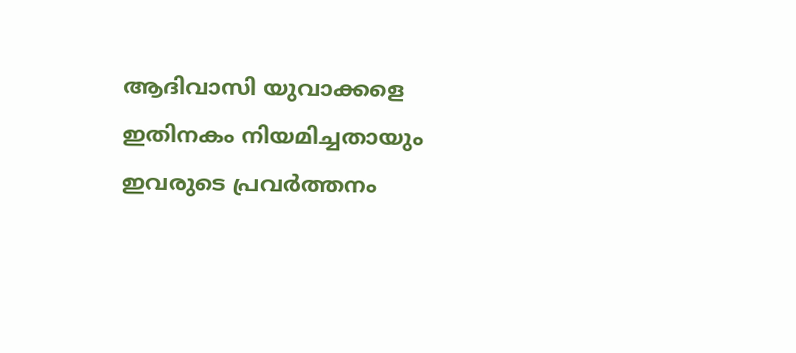ആദിവാസി യുവാക്കളെ ഇതിനകം നിയമിച്ചതായും ഇവരുടെ പ്രവര്‍ത്തനം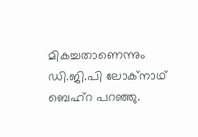മികച്ചതാണെന്നും ഡി.ജി.പി ലോക്നാഥ് ബെഹ്റ പറഞ്ഞു.